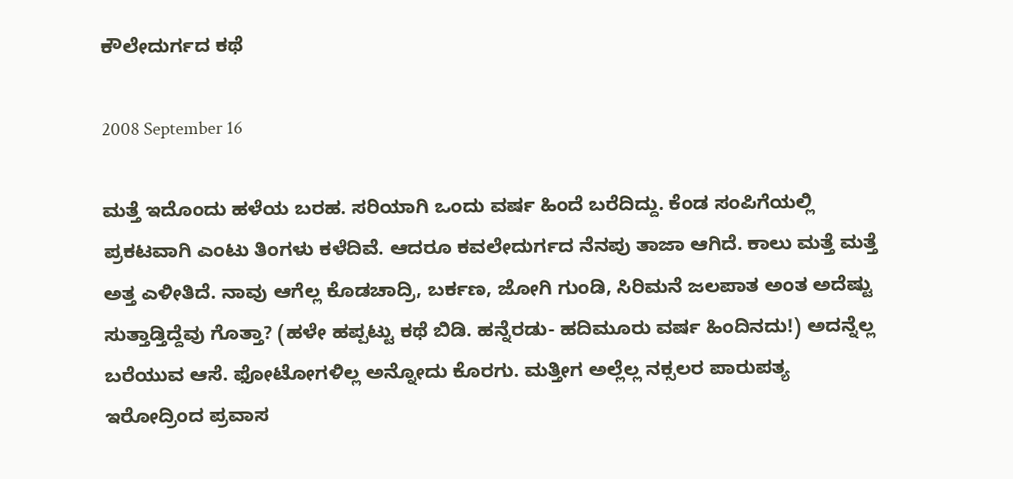ಕೌಲೇದುರ್ಗದ ಕಥೆ

2008 September 16

ಮತ್ತೆ ಇದೊಂದು ಹಳೆಯ ಬರಹ. ಸರಿಯಾಗಿ ಒಂದು ವರ್ಷ ಹಿಂದೆ ಬರೆದಿದ್ದು. ಕೆಂಡ ಸಂಪಿಗೆಯಲ್ಲಿ ಪ್ರಕಟವಾಗಿ ಎಂಟು ತಿಂಗಳು ಕಳೆದಿವೆ. ಆದರೂ ಕವಲೇದುರ್ಗದ ನೆನಪು ತಾಜಾ ಆಗಿದೆ. ಕಾಲು ಮತ್ತೆ ಮತ್ತೆ ಅತ್ತ ಎಳೀತಿದೆ. ನಾವು ಆಗೆಲ್ಲ ಕೊಡಚಾದ್ರಿ, ಬರ್ಕಣ, ಜೋಗಿ ಗುಂಡಿ, ಸಿರಿಮನೆ ಜಲಪಾತ ಅಂತ ಅದೆಷ್ಟು ಸುತ್ತಾಡ್ತಿದ್ದೆವು ಗೊತ್ತಾ? (ಹಳೇ ಹಪ್ಪಟ್ಟು ಕಥೆ ಬಿಡಿ. ಹನ್ನೆರಡು- ಹದಿಮೂರು ವರ್ಷ ಹಿಂದಿನದು!) ಅದನ್ನೆಲ್ಲ ಬರೆಯುವ ಆಸೆ. ಫೋಟೋಗಳಿಲ್ಲ ಅನ್ನೋದು ಕೊರಗು. ಮತ್ತೀಗ ಅಲ್ಲೆಲ್ಲ ನಕ್ಸಲರ ಪಾರುಪತ್ಯ ಇರೋದ್ರಿಂದ ಪ್ರವಾಸ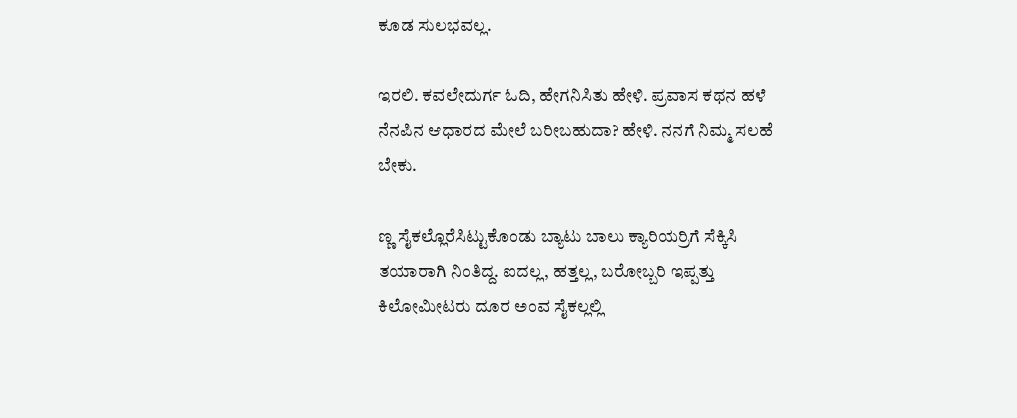ಕೂಡ ಸುಲಭವಲ್ಲ.

ಇರಲಿ. ಕವಲೇದುರ್ಗ ಓದಿ, ಹೇಗನಿಸಿತು ಹೇಳಿ. ಪ್ರವಾಸ ಕಥನ ಹಳೆ ನೆನಪಿನ ಆಧಾರದ ಮೇಲೆ ಬರೀಬಹುದಾ? ಹೇಳಿ. ನನಗೆ ನಿಮ್ಮ ಸಲಹೆ ಬೇಕು.

ಣ್ಣ ಸೈಕಲ್ಲೊರೆಸಿಟ್ಟುಕೊಂಡು ಬ್ಯಾಟು ಬಾಲು ಕ್ಯಾರಿಯರ್ರಿಗೆ ಸೆಕ್ಕಿಸಿ ತಯಾರಾಗಿ ನಿಂತಿದ್ದ. ಐದಲ್ಲ, ಹತ್ತಲ್ಲ, ಬರೋಬ್ಬರಿ ಇಪ್ಪತ್ತು ಕಿಲೋಮೀಟರು ದೂರ ಅಂವ ಸೈಕಲ್ಲಲ್ಲಿ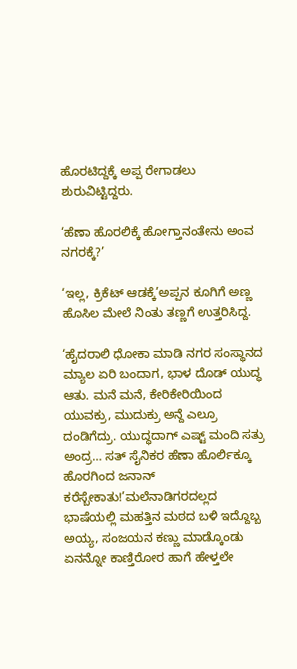ಹೊರಟಿದ್ದಕ್ಕೆ ಅಪ್ಪ ರೇಗಾಡಲು ಶುರುವಿಟ್ಟಿದ್ದರು.

‘ಹೆಣಾ ಹೊರಲಿಕ್ಕೆ ಹೋಗ್ತಾನಂತೇನು ಅಂವ ನಗರಕ್ಕೆ?’

‘ಇಲ್ಲ, ಕ್ರಿಕೆಟ್ ಆಡಕ್ಕೆ’ಅಪ್ಪನ ಕೂಗಿಗೆ ಅಣ್ಣ ಹೊಸಿಲ ಮೇಲೆ ನಿಂತು ತಣ್ಣಗೆ ಉತ್ತರಿಸಿದ್ದ.

‘ಹೈದರಾಲಿ ಧೋಕಾ ಮಾಡಿ ನಗರ ಸಂಸ್ಥಾನದ ಮ್ಯಾಲ ಏರಿ ಬಂದಾಗ, ಭಾಳ ದೊಡ್ ಯುದ್ಧ ಆತು. ಮನೆ ಮನೆ, ಕೇರಿಕೇರಿಯಿಂದ ಯುವಕ್ರು, ಮುದುಕ್ರು ಅನ್ದೆ ಎಲ್ರೂ ದಂಡಿಗೆದ್ರು. ಯುದ್ಧದಾಗ್ ಎಷ್ಟ್ ಮಂದಿ ಸತ್ರು ಅಂದ್ರ… ಸತ್ ಸೈನಿಕರ ಹೆಣಾ ಹೊರ್ಲಿಕ್ಕೂ ಹೊರಗಿಂದ ಜನಾನ್ ಕರೆಸ್ಬೇಕಾತು!’ಮಲೆನಾಡಿಗರದಲ್ಲದ ಭಾಷೆಯಲ್ಲಿ ಮಹತ್ತಿನ ಮಠದ ಬಳಿ ಇದ್ದೊಬ್ಬ ಅಯ್ಯ, ಸಂಜಯನ ಕಣ್ಣು ಮಾಡ್ಕೊಂಡು ಏನನ್ನೋ ಕಾಣ್ತಿರೋರ ಹಾಗೆ ಹೇಳ್ತಲೇ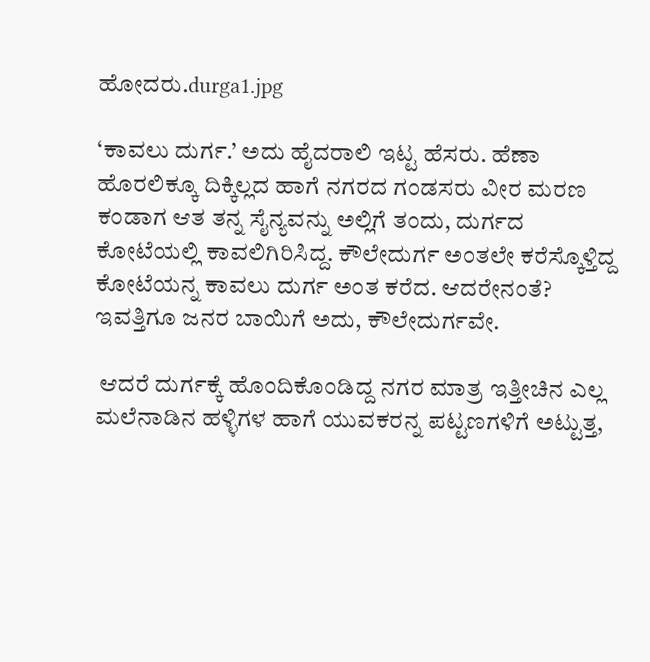ಹೋದರು.durga1.jpg

‘ಕಾವಲು ದುರ್ಗ.’ ಅದು ಹೈದರಾಲಿ ಇಟ್ಟ ಹೆಸರು. ಹೆಣಾ ಹೊರಲಿಕ್ಕೂ ದಿಕ್ಕಿಲ್ಲದ ಹಾಗೆ ನಗರದ ಗಂಡಸರು ವೀರ ಮರಣ ಕಂಡಾಗ ಆತ ತನ್ನ ಸೈನ್ಯವನ್ನು ಅಲ್ಲಿಗೆ ತಂದು, ದುರ್ಗದ ಕೋಟೆಯಲ್ಲಿ ಕಾವಲಿಗಿರಿಸಿದ್ದ. ಕೌಲೇದುರ್ಗ ಅಂತಲೇ ಕರೆಸ್ಕೊಳ್ತಿದ್ದ ಕೋಟೆಯನ್ನ ಕಾವಲು ದುರ್ಗ ಅಂತ ಕರೆದ. ಆದರೇನಂತೆ? ಇವತ್ತಿಗೂ ಜನರ ಬಾಯಿಗೆ ಅದು, ಕೌಲೇದುರ್ಗವೇ.

 ಆದರೆ ದುರ್ಗಕ್ಕೆ ಹೊಂದಿಕೊಂಡಿದ್ದ ನಗರ ಮಾತ್ರ ಇತ್ತೀಚಿನ ಎಲ್ಲ ಮಲೆನಾಡಿನ ಹಳ್ಳಿಗಳ ಹಾಗೆ ಯುವಕರನ್ನ ಪಟ್ಟಣಗಳಿಗೆ ಅಟ್ಟುತ್ತ,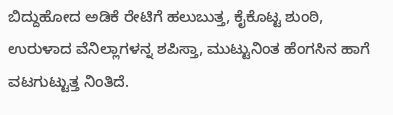ಬಿದ್ದುಹೋದ ಅಡಿಕೆ ರೇಟಿಗೆ ಹಲುಬುತ್ತ, ಕೈಕೊಟ್ಟ ಶುಂಠಿ, ಉರುಳಾದ ವೆನಿಲ್ಲಾಗಳನ್ನ ಶಪಿಸ್ತಾ, ಮುಟ್ಟುನಿಂತ ಹೆಂಗಸಿನ ಹಾಗೆ ವಟಗುಟ್ಟುತ್ತ ನಿಂತಿದೆ.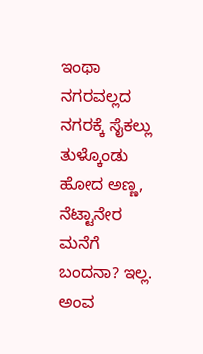ಇಂಥಾ ನಗರವಲ್ಲದ ನಗರಕ್ಕೆ ಸೈಕಲ್ಲು ತುಳ್ಕೊಂಡು ಹೋದ ಅಣ್ಣ, ನೆಟ್ಟಾನೇರ ಮನೆಗೆ ಬಂದನಾ? ಇಲ್ಲ. ಅಂವ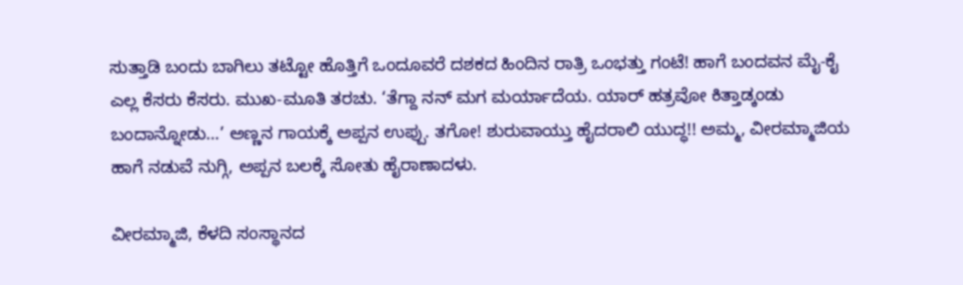ಸುತ್ತಾಡಿ ಬಂದು ಬಾಗಿಲು ತಟ್ಟೋ ಹೊತ್ತಿಗೆ ಒಂದೂವರೆ ದಶಕದ ಹಿಂದಿನ ರಾತ್ರಿ ಒಂಭತ್ತು ಗಂಟೆ! ಹಾಗೆ ಬಂದವನ ಮೈ-ಕೈ ಎಲ್ಲ ಕೆಸರು ಕೆಸರು. ಮುಖ-ಮೂತಿ ತರಚು. ‘ತೆಗ್ದಾ ನನ್ ಮಗ ಮರ್ಯಾದೆಯ. ಯಾರ್ ಹತ್ರವೋ ಕಿತ್ತಾಡ್ಕಂಡು ಬಂದಾನ್ನೋಡು…’ ಅಣ್ಣನ ಗಾಯಕ್ಕೆ ಅಪ್ಪನ ಉಪ್ಪು. ತಗೋ! ಶುರುವಾಯ್ತು ಹೈದರಾಲಿ ಯುದ್ಧ!! ಅಮ್ಮ, ವೀರಮ್ಮಾಜಿಯ ಹಾಗೆ ನಡುವೆ ನುಗ್ಗಿ, ಅಪ್ಪನ ಬಲಕ್ಕೆ ಸೋತು ಹೈರಾಣಾದಳು.

ವೀರಮ್ಮಾಜಿ, ಕೆಳದಿ ಸಂಸ್ಥಾನದ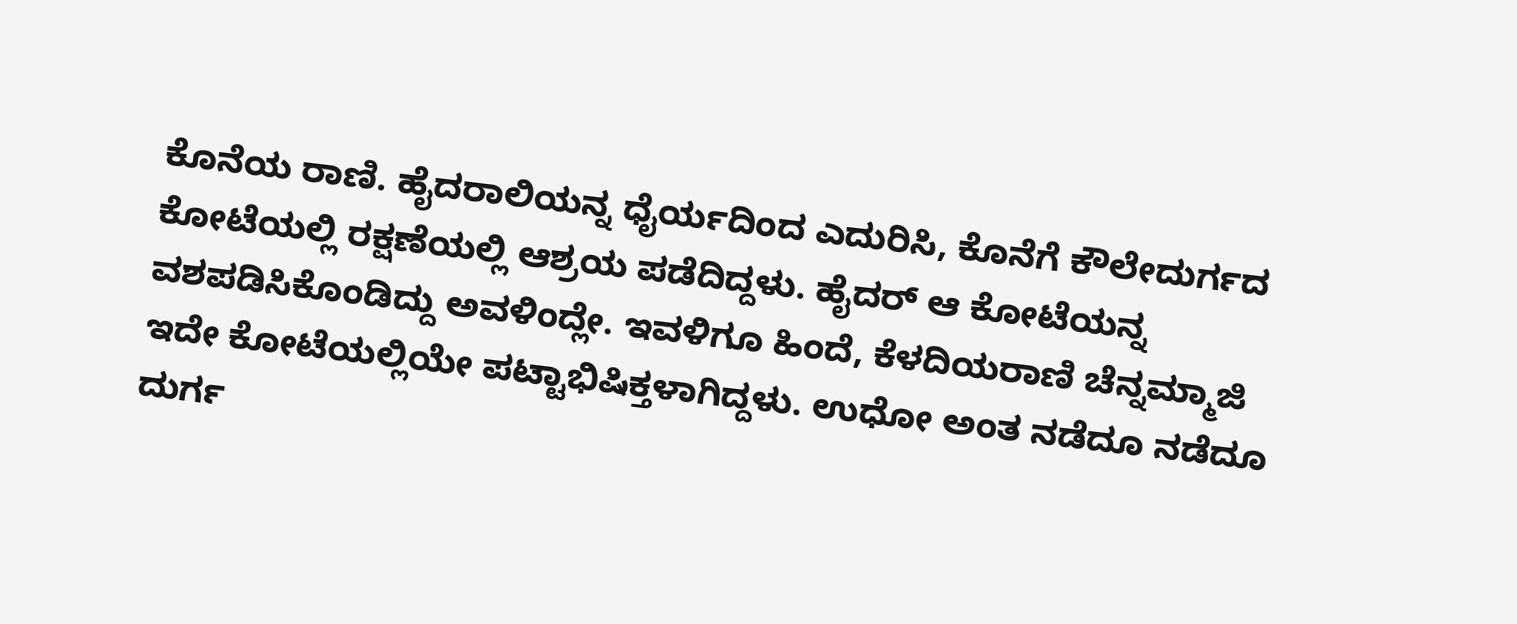ಕೊನೆಯ ರಾಣಿ. ಹೈದರಾಲಿಯನ್ನ ಧೈರ್ಯದಿಂದ ಎದುರಿಸಿ, ಕೊನೆಗೆ ಕೌಲೇದುರ್ಗದ ಕೋಟೆಯಲ್ಲಿ ರಕ್ಷಣೆಯಲ್ಲಿ ಆಶ್ರಯ ಪಡೆದಿದ್ದಳು. ಹೈದರ್ ಆ ಕೋಟೆಯನ್ನ ವಶಪಡಿಸಿಕೊಂಡಿದ್ದು ಅವಳಿಂದ್ಲೇ. ಇವಳಿಗೂ ಹಿಂದೆ, ಕೆಳದಿಯರಾಣಿ ಚೆನ್ನಮ್ಮಾಜಿ ಇದೇ ಕೋಟೆಯಲ್ಲಿಯೇ ಪಟ್ಟಾಭಿಷಿಕ್ತಳಾಗಿದ್ದಳು. ಉಧೋ ಅಂತ ನಡೆದೂ ನಡೆದೂ ದುರ್ಗ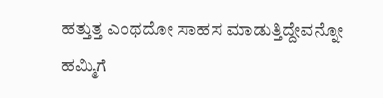ಹತ್ತುತ್ತ ಎಂಥದೋ ಸಾಹಸ ಮಾಡುತ್ತಿದ್ದೇವನ್ನೋ ಹಮ್ಮಿಗೆ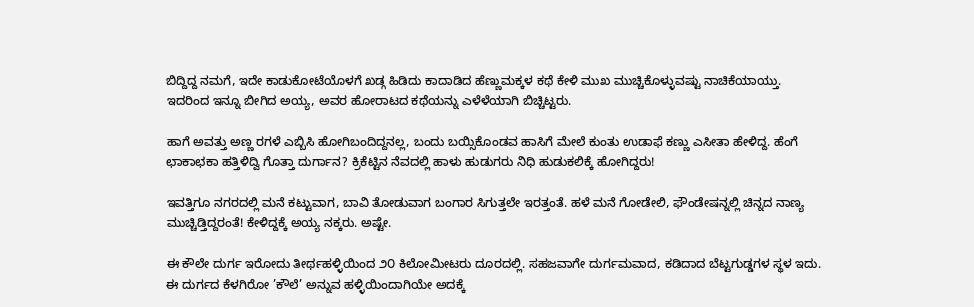ಬಿದ್ದಿದ್ದ ನಮಗೆ, ಇದೇ ಕಾಡುಕೋಟೆಯೊಳಗೆ ಖಡ್ಗ ಹಿಡಿದು ಕಾದಾಡಿದ ಹೆಣ್ಣುಮಕ್ಕಳ ಕಥೆ ಕೇಳಿ ಮುಖ ಮುಚ್ಚಿಕೊಳ್ಳುವಷ್ಟು ನಾಚಿಕೆಯಾಯ್ತು. ಇದರಿಂದ ಇನ್ನೂ ಬೀಗಿದ ಅಯ್ಯ, ಅವರ ಹೋರಾಟದ ಕಥೆಯನ್ನು ಎಳೆಳೆಯಾಗಿ ಬಿಚ್ಚಿಟ್ಟರು.

ಹಾಗೆ ಅವತ್ತು ಅಣ್ಣ ರಗಳೆ ಎಬ್ಬಿಸಿ ಹೋಗಿಬಂದಿದ್ದನಲ್ಲ, ಬಂದು ಬಯ್ಸಿಕೊಂಡವ ಹಾಸಿಗೆ ಮೇಲೆ ಕುಂತು ಉಡಾಫೆ ಕಣ್ಣು ಎಸೀತಾ ಹೇಳಿದ್ದ. ಹೆಂಗೆ ಛಾಕಾಛಕಾ ಹತ್ತಿಳಿದ್ವಿ ಗೊತ್ತಾ ದುರ್ಗಾನ? ಕ್ರಿಕೆಟ್ಟಿನ ನೆವದಲ್ಲಿ ಹಾಳು ಹುಡುಗರು ನಿಧಿ ಹುಡುಕಲಿಕ್ಕೆ ಹೋಗಿದ್ದರು!

ಇವತ್ತಿಗೂ ನಗರದಲ್ಲಿ ಮನೆ ಕಟ್ಟುವಾಗ, ಬಾವಿ ತೋಡುವಾಗ ಬಂಗಾರ ಸಿಗುತ್ತಲೇ ಇರತ್ತಂತೆ. ಹಳೆ ಮನೆ ಗೋಡೇಲಿ, ಫೌಂಡೇಷನ್ನಲ್ಲಿ ಚಿನ್ನದ ನಾಣ್ಯ ಮುಚ್ಚಿಡ್ತಿದ್ದರಂತೆ! ಕೇಳಿದ್ದಕ್ಕೆ ಅಯ್ಯ ನಕ್ಕರು. ಅಷ್ಟೇ.

ಈ ಕೌಲೇ ದುರ್ಗ ಇರೋದು ತೀರ್ಥಹಳ್ಳಿಯಿಂದ ೨೦ ಕಿಲೋಮೀಟರು ದೂರದಲ್ಲಿ. ಸಹಜವಾಗೇ ದುರ್ಗಮವಾದ, ಕಡಿದಾದ ಬೆಟ್ಟಗುಡ್ಡಗಳ ಸ್ಥಳ ಇದು. ಈ ದುರ್ಗದ ಕೆಳಗಿರೋ ’ಕೌಲೆ’ ಅನ್ನುವ ಹಳ್ಳಿಯಿಂದಾಗಿಯೇ ಅದಕ್ಕೆ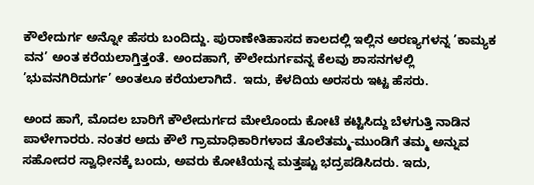ಕೌಲೇದುರ್ಗ ಅನ್ನೋ ಹೆಸರು ಬಂದಿದ್ದು. ಪುರಾಣೇತಿಹಾಸದ ಕಾಲದಲ್ಲಿ ಇಲ್ಲಿನ ಅರಣ್ಯಗಳನ್ನ ’ಕಾಮ್ಯಕ ವನ’ ಅಂತ ಕರೆಯಲಾಗ್ತಿತ್ತಂತೆ. ಅಂದಹಾಗೆ, ಕೌಲೇದುರ್ಗವನ್ನ ಕೆಲವು ಶಾಸನಗಳಲ್ಲಿ ’ಭುವನಗಿರಿದುರ್ಗ’ ಅಂತಲೂ ಕರೆಯಲಾಗಿದೆ.  ಇದು, ಕೆಳದಿಯ ಅರಸರು ಇಟ್ಟ ಹೆಸರು.

ಅಂದ ಹಾಗೆ, ಮೊದಲ ಬಾರಿಗೆ ಕೌಲೇದುರ್ಗದ ಮೇಲೊಂದು ಕೋಟೆ ಕಟ್ಟಿಸಿದ್ದು ಬೆಳಗುತ್ತಿ ನಾಡಿನ ಪಾಳೇಗಾರರು. ನಂತರ ಅದು ಕೌಲೆ ಗ್ರಾಮಾಧಿಕಾರಿಗಳಾದ ತೊಲೆತಮ್ಮ-ಮುಂಡಿಗೆ ತಮ್ಮ ಅನ್ನುವ ಸಹೋದರ ಸ್ವಾಧೀನಕ್ಕೆ ಬಂದು, ಅವರು ಕೋಟೆಯನ್ನ ಮತ್ತಷ್ಟು ಭದ್ರಪಡಿಸಿದರು. ಇದು,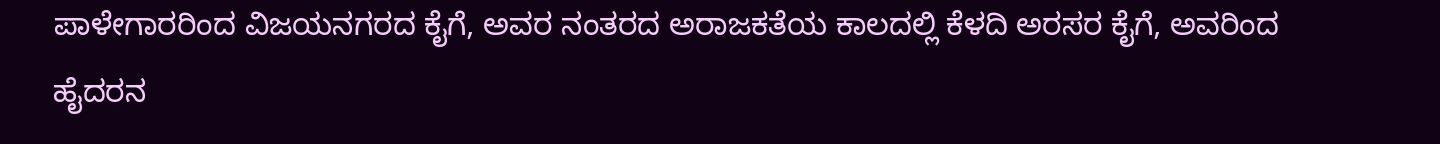ಪಾಳೇಗಾರರಿಂದ ವಿಜಯನಗರದ ಕೈಗೆ, ಅವರ ನಂತರದ ಅರಾಜಕತೆಯ ಕಾಲದಲ್ಲಿ ಕೆಳದಿ ಅರಸರ ಕೈಗೆ, ಅವರಿಂದ ಹೈದರನ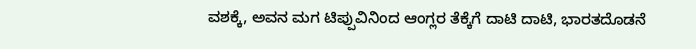ವಶಕ್ಕೆ, ಅವನ ಮಗ ಟಿಪ್ಪುವಿನಿಂದ ಆಂಗ್ಲರ ತೆಕ್ಕೆಗೆ ದಾಟಿ ದಾಟಿ, ಭಾರತದೊಡನೆ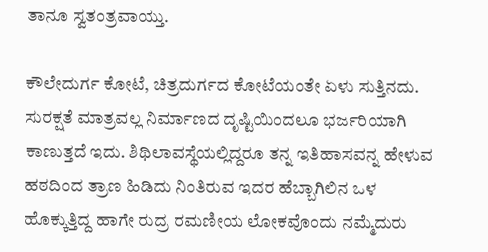ತಾನೂ ಸ್ವತಂತ್ರವಾಯ್ತು.

ಕೌಲೇದುರ್ಗ ಕೋಟೆ, ಚಿತ್ರದುರ್ಗದ ಕೋಟೆಯಂತೇ ಏಳು ಸುತ್ತಿನದು. ಸುರಕ್ಷತೆ ಮಾತ್ರವಲ್ಲ ನಿರ್ಮಾಣದ ದೃಷ್ಟಿಯಿಂದಲೂ ಭರ್ಜರಿಯಾಗಿ ಕಾಣುತ್ತದೆ ಇದು. ಶಿಥಿಲಾವಸ್ಥೆಯಲ್ಲಿದ್ದರೂ ತನ್ನ ಇತಿಹಾಸವನ್ನ ಹೇಳುವ ಹಠದಿಂದ ತ್ರಾಣ ಹಿಡಿದು ನಿಂತಿರುವ ಇದರ ಹೆಬ್ಬಾಗಿಲಿನ ಒಳ ಹೊಕ್ಕುತ್ತಿದ್ದ ಹಾಗೇ ರುದ್ರ ರಮಣೀಯ ಲೋಕವೊಂದು ನಮ್ಮೆದುರು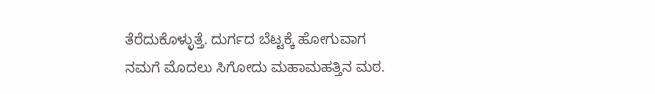ತೆರೆದುಕೊಳ್ಳುತ್ತೆ. ದುರ್ಗದ ಬೆಟ್ಟಕ್ಕೆ ಹೋಗುವಾಗ ನಮಗೆ ಮೊದಲು ಸಿಗೋದು ಮಹಾಮಹತ್ತಿನ ಮಠ.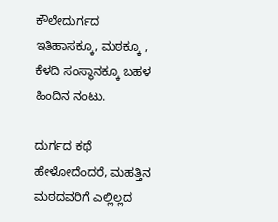ಕೌಲೇದುರ್ಗದ ಇತಿಹಾಸಕ್ಕೂ, ಮಠಕ್ಕೂ , ಕೆಳದಿ ಸಂಸ್ಥಾನಕ್ಕೂ ಬಹಳ ಹಿಂದಿನ ನಂಟು.

ದುರ್ಗದ ಕಥೆ ಹೇಳೋದೆಂದರೆ, ಮಹತ್ತಿನ ಮಠದವರಿಗೆ ಎಲ್ಲಿಲ್ಲದ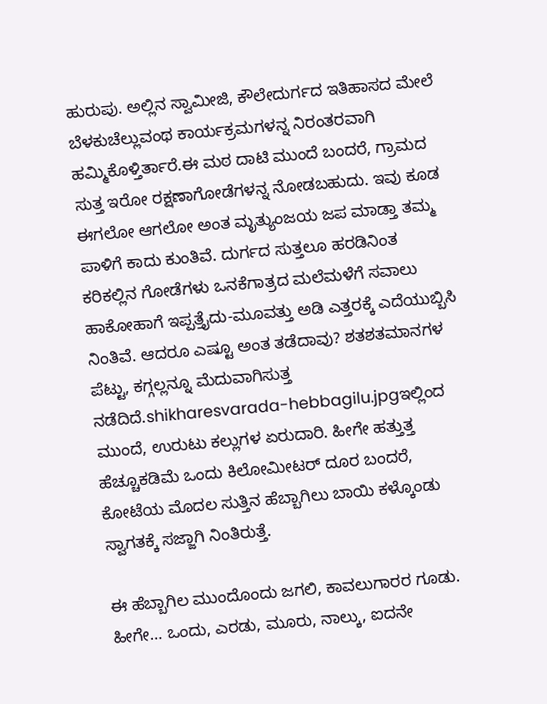ಹುರುಪು. ಅಲ್ಲಿನ ಸ್ವಾಮೀಜಿ, ಕೌಲೇದುರ್ಗದ ಇತಿಹಾಸದ ಮೇಲೆ ಬೆಳಕುಚೆಲ್ಲುವಂಥ ಕಾರ್ಯಕ್ರಮಗಳನ್ನ ನಿರಂತರವಾಗಿ ಹಮ್ಮಿಕೊಳ್ತಿರ್ತಾರೆ.ಈ ಮಠ ದಾಟಿ ಮುಂದೆ ಬಂದರೆ, ಗ್ರಾಮದ ಸುತ್ತ ಇರೋ ರಕ್ಷಣಾಗೋಡೆಗಳನ್ನ ನೋಡಬಹುದು. ಇವು ಕೂಡ ಈಗಲೋ ಆಗಲೋ ಅಂತ ಮೃತ್ಯುಂಜಯ ಜಪ ಮಾಡ್ತಾ ತಮ್ಮ ಪಾಳಿಗೆ ಕಾದು ಕುಂತಿವೆ. ದುರ್ಗದ ಸುತ್ತಲೂ ಹರಡಿನಿಂತ ಕರಿಕಲ್ಲಿನ ಗೋಡೆಗಳು ಒನಕೆಗಾತ್ರದ ಮಲೆಮಳೆಗೆ ಸವಾಲು ಹಾಕೋಹಾಗೆ ಇಪ್ಪತ್ತೈದು-ಮೂವತ್ತು ಅಡಿ ಎತ್ತರಕ್ಕೆ ಎದೆಯುಬ್ಬಿಸಿ ನಿಂತಿವೆ. ಆದರೂ ಎಷ್ಟೂ ಅಂತ ತಡೆದಾವು? ಶತಶತಮಾನಗಳ ಪೆಟ್ಟು, ಕಗ್ಗಲ್ಲನ್ನೂ ಮೆದುವಾಗಿಸುತ್ತ ನಡೆದಿದೆ.shikharesvarada-hebbagilu.jpgಇಲ್ಲಿಂದ ಮುಂದೆ, ಉರುಟು ಕಲ್ಲುಗಳ ಏರುದಾರಿ. ಹೀಗೇ ಹತ್ತುತ್ತ ಹೆಚ್ಚೂಕಡಿಮೆ ಒಂದು ಕಿಲೋಮೀಟರ್ ದೂರ ಬಂದರೆ, ಕೋಟೆಯ ಮೊದಲ ಸುತ್ತಿನ ಹೆಬ್ಬಾಗಿಲು ಬಾಯಿ ಕಳ್ಕೊಂಡು ಸ್ವಾಗತಕ್ಕೆ ಸಜ್ಜಾಗಿ ನಿಂತಿರುತ್ತೆ.

ಈ ಹೆಬ್ಬಾಗಿಲ ಮುಂದೊಂದು ಜಗಲಿ, ಕಾವಲುಗಾರರ ಗೂಡು. ಹೀಗೇ… ಒಂದು, ಎರಡು, ಮೂರು, ನಾಲ್ಕು, ಐದನೇ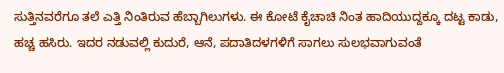ಸುತ್ತಿನವರೆಗೂ ತಲೆ ಎತ್ತಿ ನಿಂತಿರುವ ಹೆಬ್ಬಾಗಿಲುಗಳು. ಈ ಕೋಟೆ ಕೈಚಾಚಿ ನಿಂತ ಹಾದಿಯುದ್ದಕ್ಕೂ ದಟ್ಟ ಕಾಡು, ಹಚ್ಚ ಹಸಿರು. ಇದರ ನಡುವಲ್ಲಿ ಕುದುರೆ, ಆನೆ, ಪದಾತಿದಳಗಳಿಗೆ ಸಾಗಲು ಸುಲಭವಾಗುವಂತೆ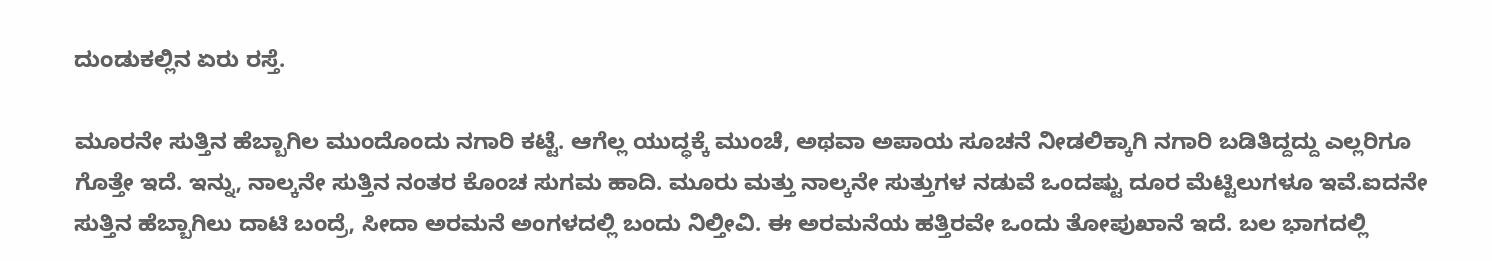ದುಂಡುಕಲ್ಲಿನ ಏರು ರಸ್ತೆ.

ಮೂರನೇ ಸುತ್ತಿನ ಹೆಬ್ಬಾಗಿಲ ಮುಂದೊಂದು ನಗಾರಿ ಕಟ್ಟೆ. ಆಗೆಲ್ಲ ಯುದ್ಧಕ್ಕೆ ಮುಂಚೆ, ಅಥವಾ ಅಪಾಯ ಸೂಚನೆ ನೀಡಲಿಕ್ಕಾಗಿ ನಗಾರಿ ಬಡಿತಿದ್ದದ್ದು ಎಲ್ಲರಿಗೂ ಗೊತ್ತೇ ಇದೆ. ಇನ್ನು, ನಾಲ್ಕನೇ ಸುತ್ತಿನ ನಂತರ ಕೊಂಚ ಸುಗಮ ಹಾದಿ. ಮೂರು ಮತ್ತು ನಾಲ್ಕನೇ ಸುತ್ತುಗಳ ನಡುವೆ ಒಂದಷ್ಟು ದೂರ ಮೆಟ್ಟಿಲುಗಳೂ ಇವೆ.ಐದನೇ ಸುತ್ತಿನ ಹೆಬ್ಬಾಗಿಲು ದಾಟಿ ಬಂದ್ರೆ, ಸೀದಾ ಅರಮನೆ ಅಂಗಳದಲ್ಲಿ ಬಂದು ನಿಲ್ತೀವಿ. ಈ ಅರಮನೆಯ ಹತ್ತಿರವೇ ಒಂದು ತೋಪುಖಾನೆ ಇದೆ. ಬಲ ಭಾಗದಲ್ಲಿ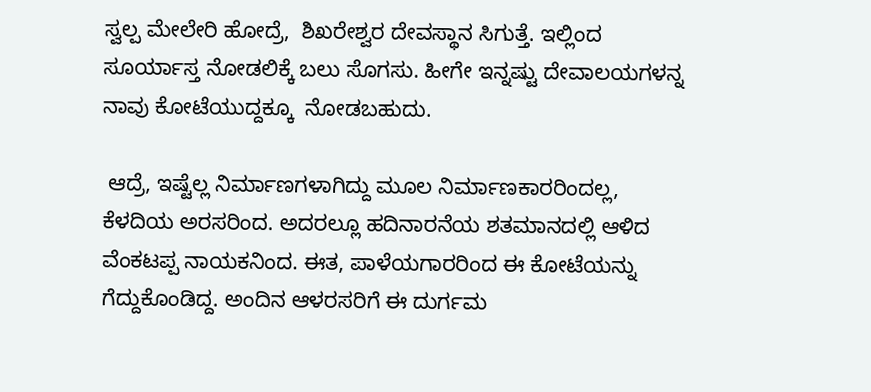ಸ್ವಲ್ಪ ಮೇಲೇರಿ ಹೋದ್ರೆ,  ಶಿಖರೇಶ್ವರ ದೇವಸ್ಥಾನ ಸಿಗುತ್ತೆ. ಇಲ್ಲಿಂದ ಸೂರ್ಯಾಸ್ತ ನೋಡಲಿಕ್ಕೆ ಬಲು ಸೊಗಸು. ಹೀಗೇ ಇನ್ನಷ್ಟು ದೇವಾಲಯಗಳನ್ನ ನಾವು ಕೋಟೆಯುದ್ದಕ್ಕೂ  ನೋಡಬಹುದು.

 ಆದ್ರೆ, ಇಷ್ಟೆಲ್ಲ ನಿರ್ಮಾಣಗಳಾಗಿದ್ದು ಮೂಲ ನಿರ್ಮಾಣಕಾರರಿಂದಲ್ಲ, ಕೆಳದಿಯ ಅರಸರಿಂದ. ಅದರಲ್ಲೂ ಹದಿನಾರನೆಯ ಶತಮಾನದಲ್ಲಿ ಆಳಿದ ವೆಂಕಟಪ್ಪ ನಾಯಕನಿಂದ. ಈತ, ಪಾಳೆಯಗಾರರಿಂದ ಈ ಕೋಟೆಯನ್ನು ಗೆದ್ದುಕೊಂಡಿದ್ದ. ಅಂದಿನ ಆಳರಸರಿಗೆ ಈ ದುರ್ಗಮ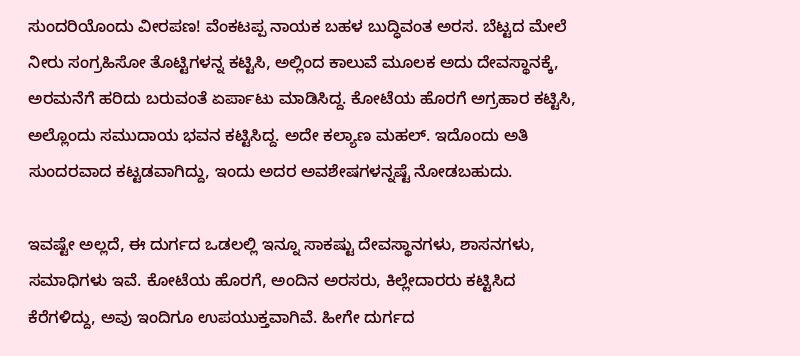ಸುಂದರಿಯೊಂದು ವೀರಪಣ! ವೆಂಕಟಪ್ಪ ನಾಯಕ ಬಹಳ ಬುದ್ಧಿವಂತ ಅರಸ. ಬೆಟ್ಟದ ಮೇಲೆ ನೀರು ಸಂಗ್ರಹಿಸೋ ತೊಟ್ಟಿಗಳನ್ನ ಕಟ್ಟಿಸಿ, ಅಲ್ಲಿಂದ ಕಾಲುವೆ ಮೂಲಕ ಅದು ದೇವಸ್ಥಾನಕ್ಕೆ, ಅರಮನೆಗೆ ಹರಿದು ಬರುವಂತೆ ಏರ್ಪಾಟು ಮಾಡಿಸಿದ್ದ. ಕೋಟೆಯ ಹೊರಗೆ ಅಗ್ರಹಾರ ಕಟ್ಟಿಸಿ, ಅಲ್ಲೊಂದು ಸಮುದಾಯ ಭವನ ಕಟ್ಟಿಸಿದ್ದ. ಅದೇ ಕಲ್ಯಾಣ ಮಹಲ್. ಇದೊಂದು ಅತಿ ಸುಂದರವಾದ ಕಟ್ಟಡವಾಗಿದ್ದು, ಇಂದು ಅದರ ಅವಶೇಷಗಳನ್ನಷ್ಟೆ ನೋಡಬಹುದು.

ಇವಷ್ಟೇ ಅಲ್ಲದೆ, ಈ ದುರ್ಗದ ಒಡಲಲ್ಲಿ ಇನ್ನೂ ಸಾಕಷ್ಟು ದೇವಸ್ಥಾನಗಳು, ಶಾಸನಗಳು, ಸಮಾಧಿಗಳು ಇವೆ. ಕೋಟೆಯ ಹೊರಗೆ, ಅಂದಿನ ಅರಸರು, ಕಿಲ್ಲೇದಾರರು ಕಟ್ಟಿಸಿದ ಕೆರೆಗಳಿದ್ದು, ಅವು ಇಂದಿಗೂ ಉಪಯುಕ್ತವಾಗಿವೆ. ಹೀಗೇ ದುರ್ಗದ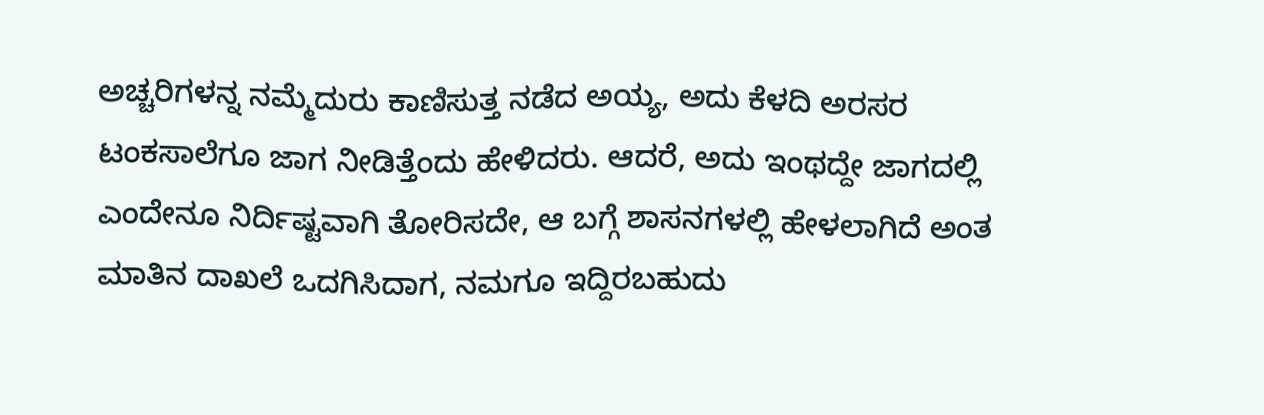ಅಚ್ಚರಿಗಳನ್ನ ನಮ್ಮೆದುರು ಕಾಣಿಸುತ್ತ ನಡೆದ ಅಯ್ಯ, ಅದು ಕೆಳದಿ ಅರಸರ ಟಂಕಸಾಲೆಗೂ ಜಾಗ ನೀಡಿತ್ತೆಂದು ಹೇಳಿದರು. ಆದರೆ, ಅದು ಇಂಥದ್ದೇ ಜಾಗದಲ್ಲಿ ಎಂದೇನೂ ನಿರ್ದಿಷ್ಟವಾಗಿ ತೋರಿಸದೇ, ಆ ಬಗ್ಗೆ ಶಾಸನಗಳಲ್ಲಿ ಹೇಳಲಾಗಿದೆ ಅಂತ ಮಾತಿನ ದಾಖಲೆ ಒದಗಿಸಿದಾಗ, ನಮಗೂ ಇದ್ದಿರಬಹುದು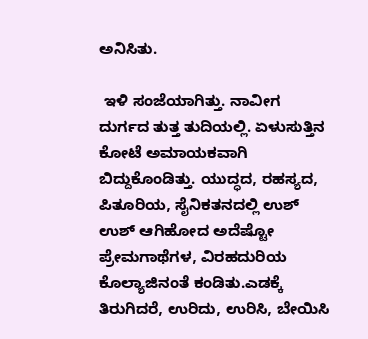ಅನಿಸಿತು.

 ಇಳಿ ಸಂಜೆಯಾಗಿತ್ತು. ನಾವೀಗ ದುರ್ಗದ ತುತ್ತ ತುದಿಯಲ್ಲಿ. ಏಳುಸುತ್ತಿನ ಕೋಟೆ ಅಮಾಯಕವಾಗಿ ಬಿದ್ದುಕೊಂಡಿತ್ತು. ಯುದ್ಧದ, ರಹಸ್ಯದ, ಪಿತೂರಿಯ, ಸೈನಿಕತನದಲ್ಲಿ ಉಶ್ ಉಶ್ ಆಗಿಹೋದ ಅದೆಷ್ಟೋ ಪ್ರೇಮಗಾಥೆಗಳ, ವಿರಹದುರಿಯ ಕೊಲ್ಯಾಜಿನಂತೆ ಕಂಡಿತು.ಎಡಕ್ಕೆ ತಿರುಗಿದರೆ, ಉರಿದು, ಉರಿಸಿ, ಬೇಯಿಸಿ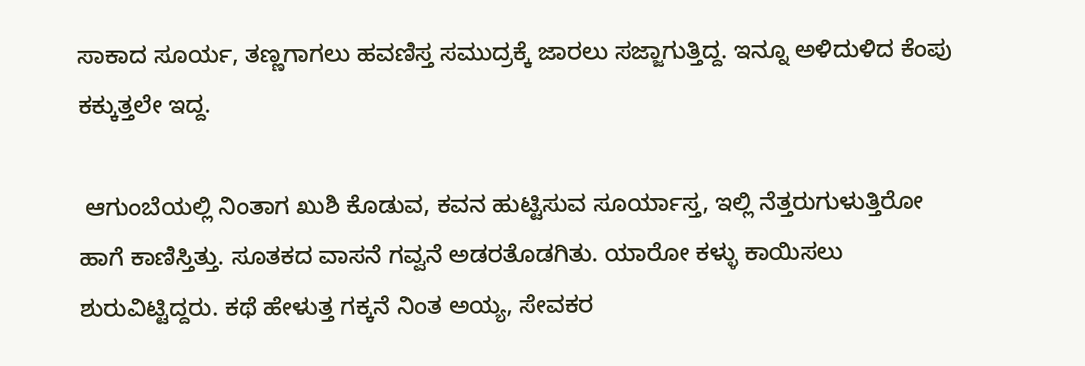ಸಾಕಾದ ಸೂರ್ಯ, ತಣ್ಣಗಾಗಲು ಹವಣಿಸ್ತ ಸಮುದ್ರಕ್ಕೆ ಜಾರಲು ಸಜ್ಜಾಗುತ್ತಿದ್ದ. ಇನ್ನೂ ಅಳಿದುಳಿದ ಕೆಂಪು ಕಕ್ಕುತ್ತಲೇ ಇದ್ದ.

 ಆಗುಂಬೆಯಲ್ಲಿ ನಿಂತಾಗ ಖುಶಿ ಕೊಡುವ, ಕವನ ಹುಟ್ಟಿಸುವ ಸೂರ್ಯಾಸ್ತ, ಇಲ್ಲಿ ನೆತ್ತರುಗುಳುತ್ತಿರೋ ಹಾಗೆ ಕಾಣಿಸ್ತಿತ್ತು. ಸೂತಕದ ವಾಸನೆ ಗವ್ವನೆ ಅಡರತೊಡಗಿತು. ಯಾರೋ ಕಳ್ಳು ಕಾಯಿಸಲು ಶುರುವಿಟ್ಟಿದ್ದರು. ಕಥೆ ಹೇಳುತ್ತ ಗಕ್ಕನೆ ನಿಂತ ಅಯ್ಯ, ಸೇವಕರ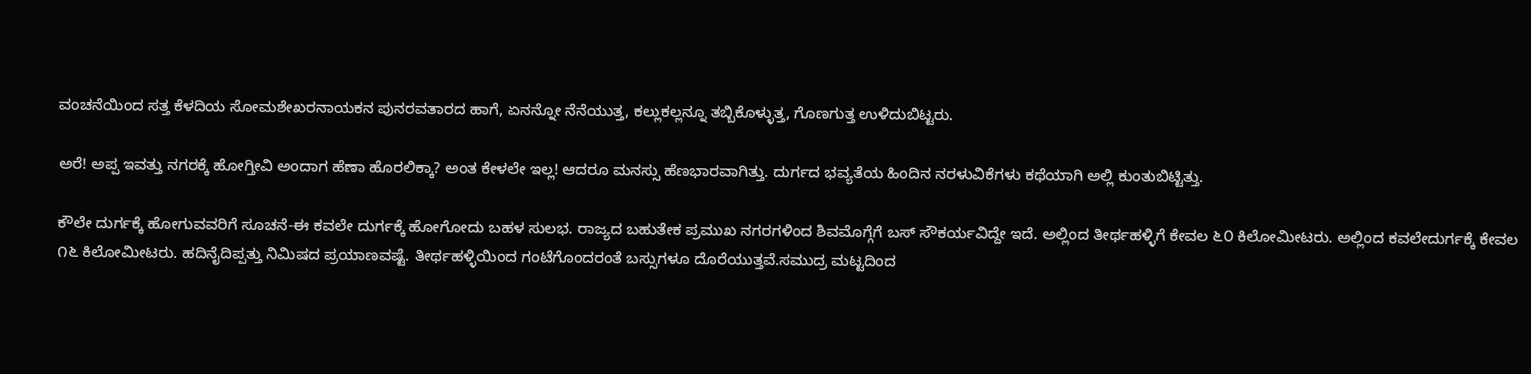ವಂಚನೆಯಿಂದ ಸತ್ತ ಕೆಳದಿಯ ಸೋಮಶೇಖರನಾಯಕನ ಪುನರವತಾರದ ಹಾಗೆ, ಏನನ್ನೋ ನೆನೆಯುತ್ತ, ಕಲ್ಲುಕಲ್ಲನ್ನೂ ತಬ್ಬಿಕೊಳ್ಳುತ್ತ, ಗೊಣಗುತ್ತ ಉಳಿದುಬಿಟ್ಟರು.

ಅರೆ! ಅಪ್ಪ ಇವತ್ತು ನಗರಕ್ಕೆ ಹೋಗ್ತೀವಿ ಅಂದಾಗ ಹೆಣಾ ಹೊರಲಿಕ್ಕಾ? ಅಂತ ಕೇಳಲೇ ಇಲ್ಲ! ಆದರೂ ಮನಸ್ಸು ಹೆಣಭಾರವಾಗಿತ್ತು. ದುರ್ಗದ ಭವ್ಯತೆಯ ಹಿಂದಿನ ನರಳುವಿಕೆಗಳು ಕಥೆಯಾಗಿ ಅಲ್ಲಿ ಕುಂತುಬಿಟ್ಟಿತ್ತು.

ಕೌಲೇ ದುರ್ಗಕ್ಕೆ ಹೋಗುವವರಿಗೆ ಸೂಚನೆ-ಈ ಕವಲೇ ದುರ್ಗಕ್ಕೆ ಹೋಗೋದು ಬಹಳ ಸುಲಭ. ರಾಜ್ಯದ ಬಹುತೇಕ ಪ್ರಮುಖ ನಗರಗಳಿಂದ ಶಿವಮೊಗ್ಗೆಗೆ ಬಸ್ ಸೌಕರ್ಯವಿದ್ದೇ ಇದೆ. ಅಲ್ಲಿಂದ ತೀರ್ಥಹಳ್ಳಿಗೆ ಕೇವಲ ೬೦ ಕಿಲೋಮೀಟರು. ಅಲ್ಲಿಂದ ಕವಲೇದುರ್ಗಕ್ಕೆ ಕೇವಲ ೧೬ ಕಿಲೋಮೀಟರು. ಹದಿನೈದಿಪ್ಪತ್ತು ನಿಮಿಷದ ಪ್ರಯಾಣವಷ್ಟೆ. ತೀರ್ಥಹಳ್ಳಿಯಿಂದ ಗಂಟೆಗೊಂದರಂತೆ ಬಸ್ಸುಗಳೂ ದೊರೆಯುತ್ತವೆ.ಸಮುದ್ರ ಮಟ್ಟದಿಂದ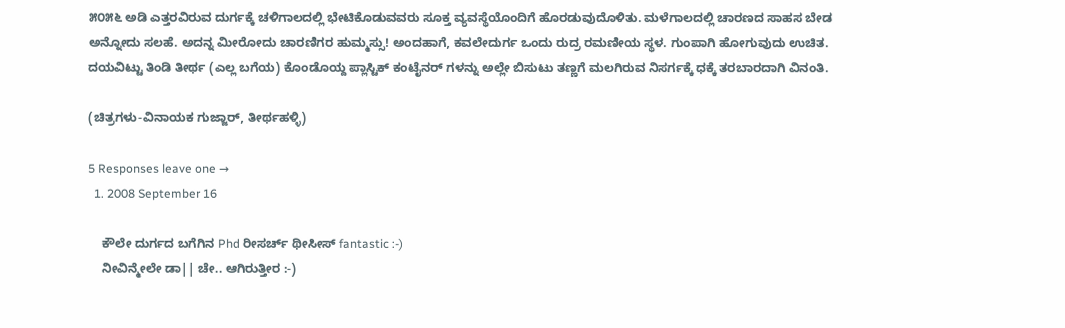೫೦೫೬ ಅಡಿ ಎತ್ತರವಿರುವ ದುರ್ಗಕ್ಕೆ ಚಳಿಗಾಲದಲ್ಲಿ ಭೇಟಿಕೊಡುವವರು ಸೂಕ್ತ ವ್ಯವಸ್ಥೆಯೊಂದಿಗೆ ಹೊರಡುವುದೊಳಿತು. ಮಳೆಗಾಲದಲ್ಲಿ ಚಾರಣದ ಸಾಹಸ ಬೇಡ ಅನ್ನೋದು ಸಲಹೆ. ಅದನ್ನ ಮೀರೋದು ಚಾರಣಿಗರ ಹುಮ್ಮಸ್ಸು! ಅಂದಹಾಗೆ, ಕವಲೇದುರ್ಗ ಒಂದು ರುದ್ರ ರಮಣೀಯ ಸ್ಥಳ. ಗುಂಪಾಗಿ ಹೋಗುವುದು ಉಚಿತ. ದಯವಿಟ್ಟು ತಿಂಡಿ ತೀರ್ಥ (ಎಲ್ಲ ಬಗೆಯ) ಕೊಂಡೊಯ್ದ ಪ್ಲಾಸ್ಟಿಕ್ ಕಂಟೈನರ್ ಗಳನ್ನು ಅಲ್ಲೇ ಬಿಸುಟು ತಣ್ಣಗೆ ಮಲಗಿರುವ ನಿಸರ್ಗಕ್ಕೆ ಧಕ್ಕೆ ತರಬಾರದಾಗಿ ವಿನಂತಿ.

(ಚಿತ್ರಗಳು-ವಿನಾಯಕ ಗುಜ್ಜಾರ್, ತೀರ್ಥಹಳ್ಳಿ)

5 Responses leave one →
  1. 2008 September 16

    ಕೌಲೇ ದುರ್ಗದ ಬಗೆಗಿನ Phd ರೀಸರ್ಚ್ ಥೀಸೀಸ್ fantastic :-)
    ನೀವಿನ್ಮೇಲೇ ಡಾ|| ಚೇ.. ಆಗಿರುತ್ತೀರ :-)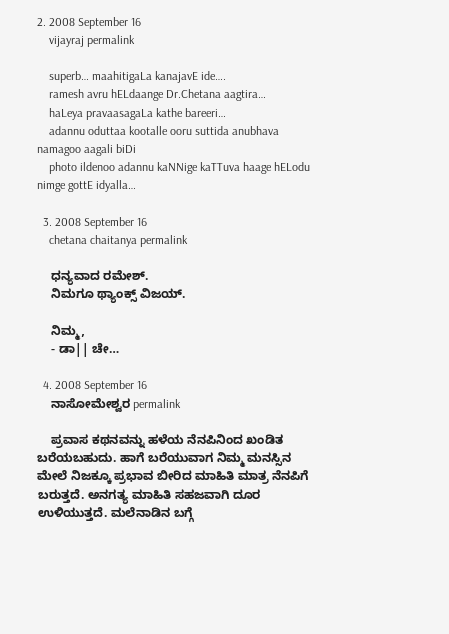2. 2008 September 16
    vijayraj permalink

    superb… maahitigaLa kanajavE ide….
    ramesh avru hELdaange Dr.Chetana aagtira…
    haLeya pravaasagaLa kathe bareeri…
    adannu oduttaa kootalle ooru suttida anubhava namagoo aagali biDi
    photo ildenoo adannu kaNNige kaTTuva haage hELodu nimge gottE idyalla…

  3. 2008 September 16
    chetana chaitanya permalink

    ಧನ್ಯವಾದ ರಮೇಶ್.
    ನಿಮಗೂ ಥ್ಯಾಂಕ್ಸ್ ವಿಜಯ್.

    ನಿಮ್ಮ,
    - ಡಾ|| ಚೇ…

  4. 2008 September 16
    ನಾಸೋಮೇಶ್ವರ permalink

    ಪ್ರವಾಸ ಕಥನವನ್ನು ಹಳೆಯ ನೆನಪಿನಿಂದ ಖಂಡಿತ ಬರೆಯಬಹುದು. ಹಾಗೆ ಬರೆಯುವಾಗ ನಿಮ್ಮ ಮನಸ್ಸಿನ ಮೇಲೆ ನಿಜಕ್ಕೂ ಪ್ರಭಾವ ಬೀರಿದ ಮಾಹಿತಿ ಮಾತ್ರ ನೆನಪಿಗೆ ಬರುತ್ತದೆ. ಅನಗತ್ಯ ಮಾಹಿತಿ ಸಹಜವಾಗಿ ದೂರ ಉಳಿಯುತ್ತದೆ. ಮಲೆನಾಡಿನ ಬಗ್ಗೆ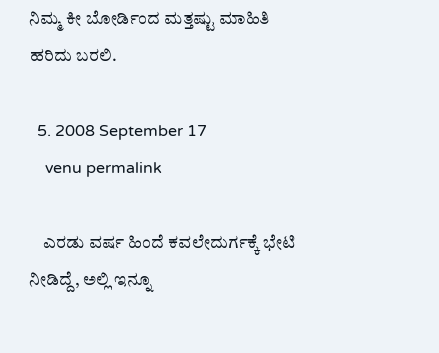ನಿಮ್ಮ ಕೀ ಬೋರ್ಡಿಂದ ಮತ್ತಷ್ಟು ಮಾಹಿತಿ ಹರಿದು ಬರಲಿ.

  5. 2008 September 17
    venu permalink

    ಎರಡು ವರ್ಷ ಹಿಂದೆ ಕವಲೇದುರ್ಗಕ್ಕೆ ಭೇಟಿ ನೀಡಿದ್ದೆ, ಅಲ್ಲಿ ಇನ್ನೂ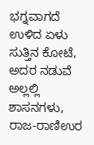ಭಗ್ನವಾಗದೆ ಉಳಿದ ಏಳು ಸುತ್ತಿನ ಕೋಟೆ, ಅದರ ನಡುವೆ ಅಲ್ಲಲ್ಲಿ ಶಾಸನಗಳು, ರಾಜ-ರಾಣಿಉರ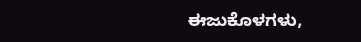ಈಜುಕೊಳಗಳು,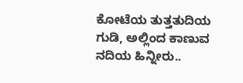ಕೋಟೆಯ ತುತ್ತತುದಿಯ ಗುಡಿ, ಅಲ್ಲಿಂದ ಕಾಣುವ ನದಿಯ ಹಿನ್ನೀರು..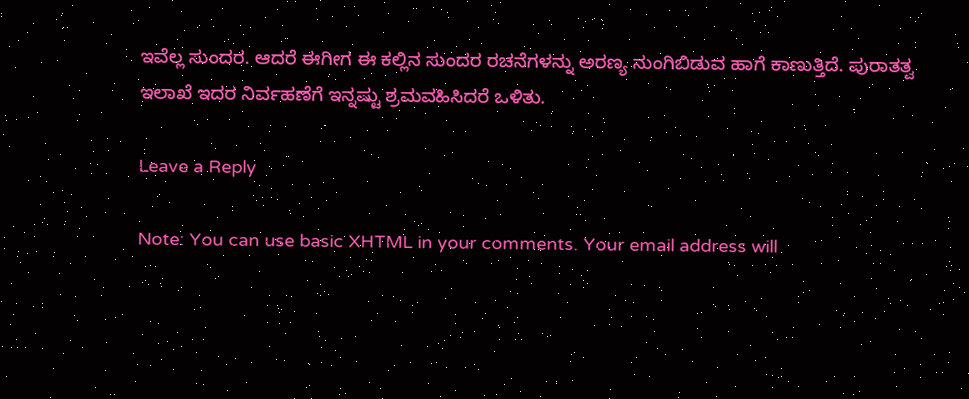ಇವೆಲ್ಲ ಸುಂದರ. ಆದರೆ ಈಗೀಗ ಈ ಕಲ್ಲಿನ ಸುಂದರ ರಚನೆಗಳನ್ನು ಅರಣ್ಯ ನುಂಗಿಬಿಡುವ ಹಾಗೆ ಕಾಣುತ್ತಿದೆ. ಪುರಾತತ್ವ ಇಲಾಖೆ ಇದರ ನಿರ್ವಹಣೆಗೆ ಇನ್ನಷ್ಟು ಶ್ರಮವಹಿಸಿದರೆ ಒಳಿತು.

Leave a Reply

Note: You can use basic XHTML in your comments. Your email address will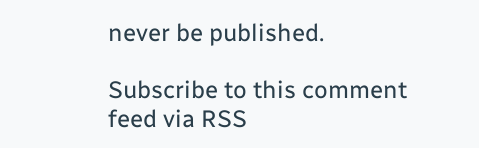never be published.

Subscribe to this comment feed via RSS